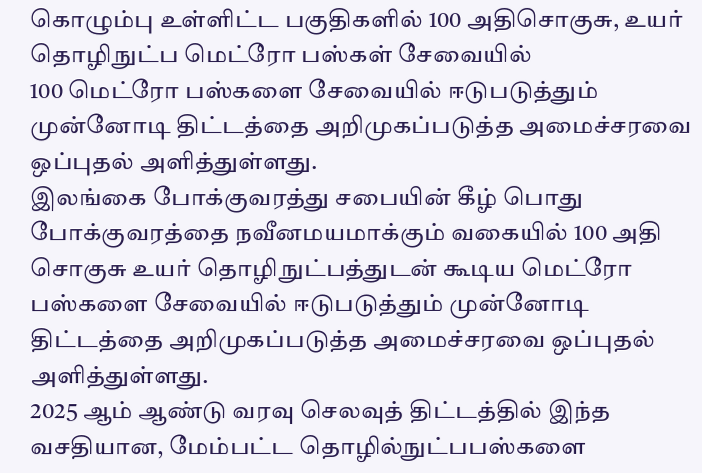கொழும்பு உள்ளிட்ட பகுதிகளில் 100 அதிசொகுசு, உயர் தொழிநுட்ப மெட்ரோ பஸ்கள் சேவையில்
100 மெட்ரோ பஸ்களை சேவையில் ஈடுபடுத்தும் முன்னோடி திட்டத்தை அறிமுகப்படுத்த அமைச்சரவை ஒப்புதல் அளித்துள்ளது.
இலங்கை போக்குவரத்து சபையின் கீழ் பொது போக்குவரத்தை நவீனமயமாக்கும் வகையில் 100 அதி சொகுசு உயர் தொழிநுட்பத்துடன் கூடிய மெட்ரோ பஸ்களை சேவையில் ஈடுபடுத்தும் முன்னோடி திட்டத்தை அறிமுகப்படுத்த அமைச்சரவை ஒப்புதல் அளித்துள்ளது.
2025 ஆம் ஆண்டு வரவு செலவுத் திட்டத்தில் இந்த வசதியான, மேம்பட்ட தொழில்நுட்பபஸ்களை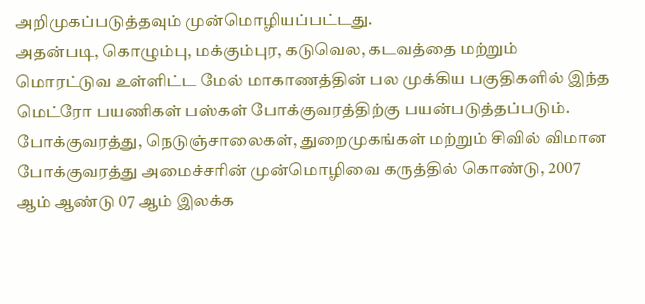அறிமுகப்படுத்தவும் முன்மொழியப்பட்டது.
அதன்படி, கொழும்பு, மக்கும்புர, கடுவெல, கடவத்தை மற்றும் மொரட்டுவ உள்ளிட்ட மேல் மாகாணத்தின் பல முக்கிய பகுதிகளில் இந்த மெட்ரோ பயணிகள் பஸ்கள் போக்குவரத்திற்கு பயன்படுத்தப்படும்.
போக்குவரத்து, நெடுஞ்சாலைகள், துறைமுகங்கள் மற்றும் சிவில் விமான போக்குவரத்து அமைச்சரின் முன்மொழிவை கருத்தில் கொண்டு, 2007 ஆம் ஆண்டு 07 ஆம் இலக்க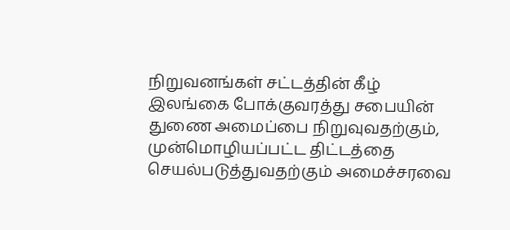நிறுவனங்கள் சட்டத்தின் கீழ் இலங்கை போக்குவரத்து சபையின் துணை அமைப்பை நிறுவுவதற்கும், முன்மொழியப்பட்ட திட்டத்தை செயல்படுத்துவதற்கும் அமைச்சரவை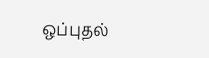ஒப்புதல்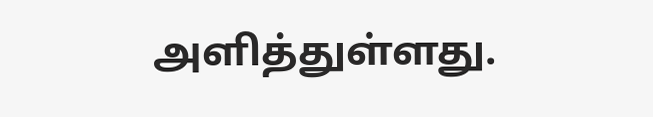அளித்துள்ளது.